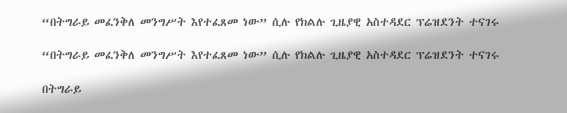“በትግራይ መፈንቅለ መንግሥት እየተፈጸመ ነው” ሲሉ የክልሉ ጊዜያዊ አስተዳደር ፕሬዝደንት ተናገሩ

“በትግራይ መፈንቅለ መንግሥት እየተፈጸመ ነው” ሲሉ የክልሉ ጊዜያዊ አስተዳደር ፕሬዝደንት ተናገሩ

በትግራይ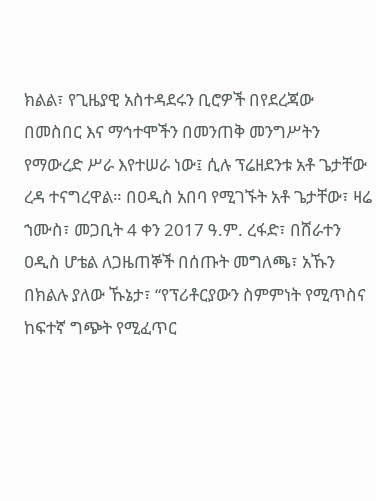ክልል፣ የጊዜያዊ አስተዳደሩን ቢሮዎች በየደረጃው በመስበር እና ማኅተሞችን በመንጠቅ መንግሥትን የማውረድ ሥራ እየተሠራ ነው፤ ሲሉ ፕሬዘደንቱ አቶ ጌታቸው ረዳ ተናግረዋል። በዐዲስ አበባ የሚገኙት አቶ ጌታቸው፣ ዛሬ ኀሙስ፣ መጋቢት 4 ቀን 2017 ዓ.ም. ረፋድ፣ በሸራተን ዐዲስ ሆቴል ለጋዜጠኞች በሰጡት መግለጫ፣ አኹን በክልሉ ያለው ኹኔታ፣ “የፕሪቶርያውን ስምምነት የሚጥስና ከፍተኛ ግጭት የሚፈጥር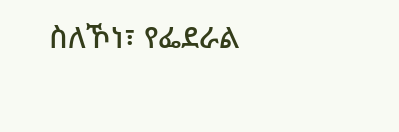ስለኾነ፣ የፌደራል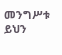መንግሥቱ ይህን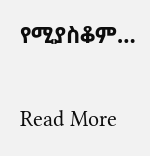የሚያስቆም…

Read More